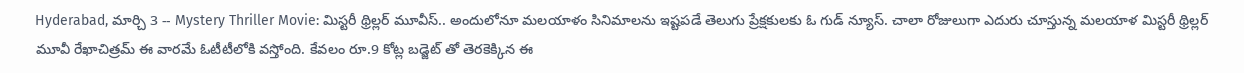Hyderabad, మార్చి 3 -- Mystery Thriller Movie: మిస్టరీ థ్రిల్లర్ మూవీస్.. అందులోనూ మలయాళం సినిమాలను ఇష్టపడే తెలుగు ప్రేక్షకులకు ఓ గుడ్ న్యూస్. చాలా రోజులుగా ఎదురు చూస్తున్న మలయాళ మిస్టరీ థ్రిల్లర్ మూవీ రేఖాచిత్రమ్ ఈ వారమే ఓటీటీలోకి వస్తోంది. కేవలం రూ.9 కోట్ల బడ్జెట్ తో తెరకెక్కిన ఈ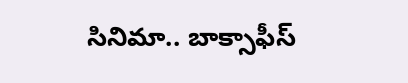సినిమా.. బాక్సాఫీస్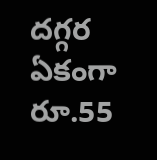దగ్గర ఏకంగా రూ.55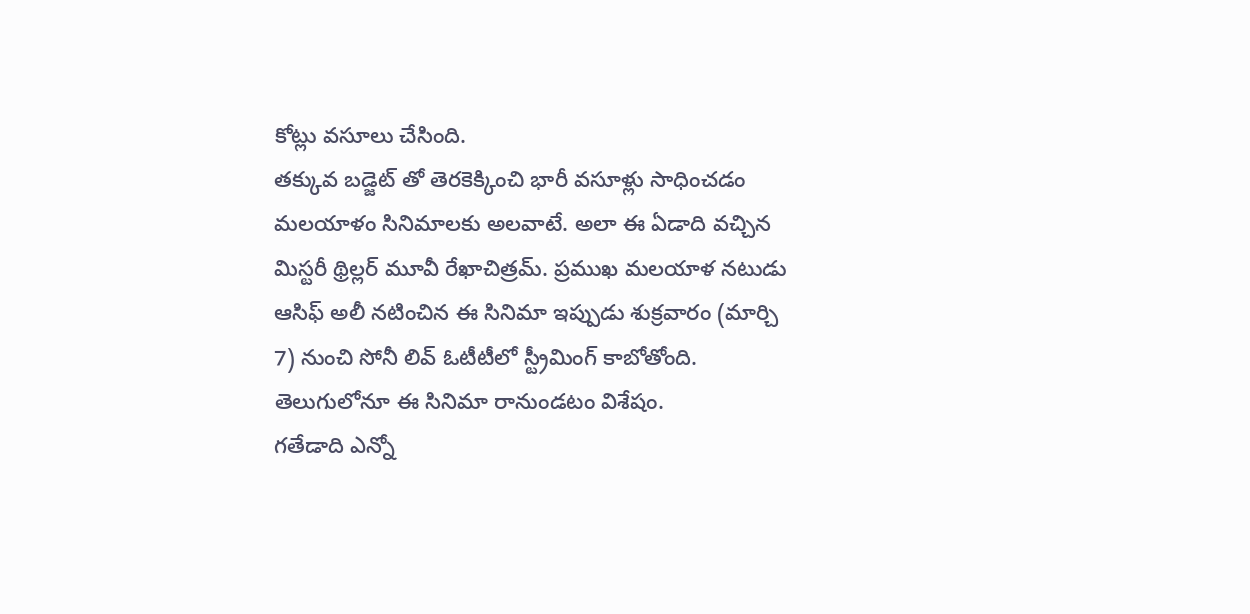కోట్లు వసూలు చేసింది.
తక్కువ బడ్జెట్ తో తెరకెక్కించి భారీ వసూళ్లు సాధించడం మలయాళం సినిమాలకు అలవాటే. అలా ఈ ఏడాది వచ్చిన మిస్టరీ థ్రిల్లర్ మూవీ రేఖాచిత్రమ్. ప్రముఖ మలయాళ నటుడు ఆసిఫ్ అలీ నటించిన ఈ సినిమా ఇప్పుడు శుక్రవారం (మార్చి 7) నుంచి సోనీ లివ్ ఓటీటీలో స్ట్రీమింగ్ కాబోతోంది. తెలుగులోనూ ఈ సినిమా రానుండటం విశేషం.
గతేడాది ఎన్నో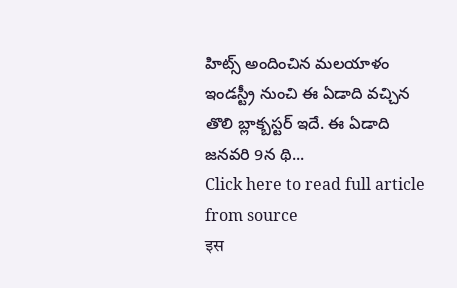హిట్స్ అందించిన మలయాళం ఇండస్ట్రీ నుంచి ఈ ఏడాది వచ్చిన తొలి బ్లాక్బస్టర్ ఇదే. ఈ ఏడాది జనవరి 9న థి...
Click here to read full article from source
इस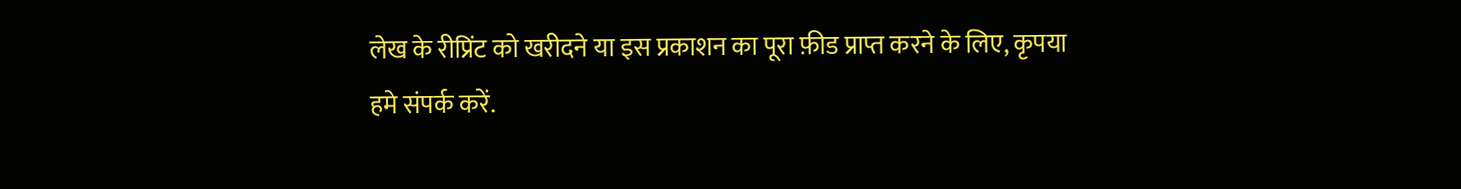लेख के रीप्रिंट को खरीदने या इस प्रकाशन का पूरा फ़ीड प्राप्त करने के लिए, कृपया
हमे संपर्क करें.